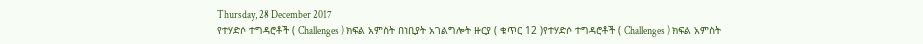Thursday, 28 December 2017
የተሃድሶ ተግዳሮቶች ( Challenges ) ክፍል አምስት በነቢያት አገልግሎት ዙርያ ( ቁጥር 12 )የተሃድሶ ተግዳሮቶች ( Challenges ) ክፍል አምስት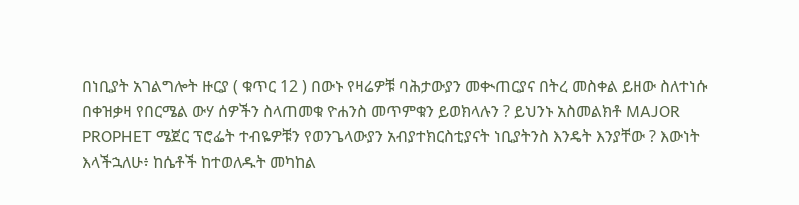በነቢያት አገልግሎት ዙርያ ( ቁጥር 12 ) በውኑ የዛሬዎቹ ባሕታውያን መቊጠርያና በትረ መስቀል ይዘው ስለተነሱ በቀዝቃዛ የበርሜል ውሃ ሰዎችን ስላጠመቁ ዮሐንስ መጥምቁን ይወክላሉን ? ይህንኑ አስመልክቶ MAJOR PROPHET ሜጀር ፕሮፌት ተብዬዎቹን የወንጌላውያን አብያተክርስቲያናት ነቢያትንስ እንዴት እንያቸው ? እውነት እላችኋለሁ፥ ከሴቶች ከተወለዱት መካከል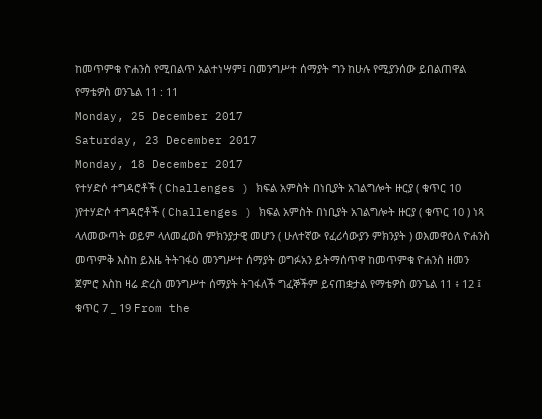ከመጥምቁ ዮሐንስ የሚበልጥ አልተነሣም፤ በመንግሥተ ሰማያት ግን ከሁሉ የሚያንሰው ይበልጠዋል የማቴዎስ ወንጌል 11 : 11
Monday, 25 December 2017
Saturday, 23 December 2017
Monday, 18 December 2017
የተሃድሶ ተግዳሮቶች ( Challenges ) ክፍል አምስት በነቢያት አገልግሎት ዙርያ ( ቁጥር 10 )የተሃድሶ ተግዳሮቶች ( Challenges ) ክፍል አምስት በነቢያት አገልግሎት ዙርያ ( ቁጥር 10 ) ነጻ ላለመውጣት ወይም ላለመፈወስ ምክንያታዊ መሆን ( ሁለተኛው የፈሪሳውያን ምክንያት ) ወእመዋዕለ ዮሐንስ መጥምቅ እስከ ይእዜ ትትገፋዕ መንግሥተ ሰማያት ወግፉአን ይትማሰጥዋ ከመጥምቁ ዮሐንስ ዘመን ጀምሮ እስከ ዛሬ ድረስ መንግሥተ ሰማያት ትገፋለች ግፈኞችም ይናጠቋታል የማቴዎስ ወንጌል 11 ፥ 12 ፤ ቁጥር 7 _ 19 From the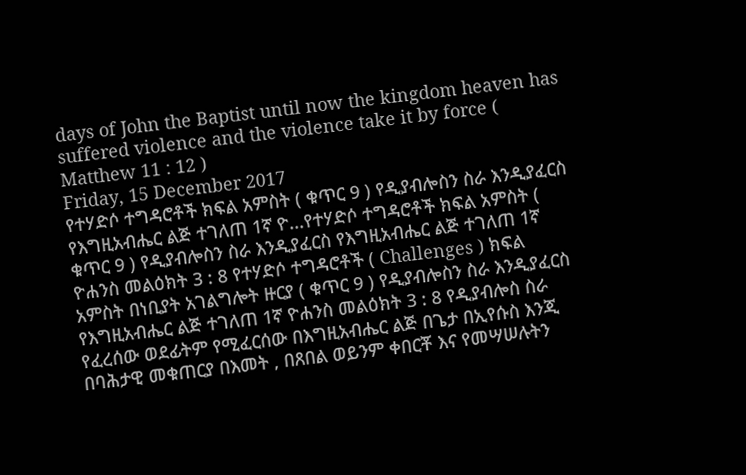days of John the Baptist until now the kingdom heaven has suffered violence and the violence take it by force ( Matthew 11 : 12 )
Friday, 15 December 2017
የተሃድሶ ተግዳሮቶች ክፍል አምስት ( ቁጥር 9 ) የዲያብሎስን ስራ እንዲያፈርስ የእግዚአብሔር ልጅ ተገለጠ 1ኛ ዮ...የተሃድሶ ተግዳሮቶች ክፍል አምስት ( ቁጥር 9 ) የዲያብሎስን ስራ እንዲያፈርስ የእግዚአብሔር ልጅ ተገለጠ 1ኛ ዮሐንስ መልዕክት 3 : 8 የተሃድሶ ተግዳሮቶች ( Challenges ) ክፍል አምስት በነቢያት አገልግሎት ዙርያ ( ቁጥር 9 ) የዲያብሎስን ስራ እንዲያፈርስ የእግዚአብሔር ልጅ ተገለጠ 1ኛ ዮሐንስ መልዕክት 3 : 8 የዲያብሎስ ስራ የፈረሰው ወደፊትም የሚፈርሰው በእግዚአብሔር ልጅ በጌታ በኢየሱስ እንጂ በባሕታዊ መቁጠርያ በእመት , በጸበል ወይንም ቀበርቾ እና የመሣሠሉትን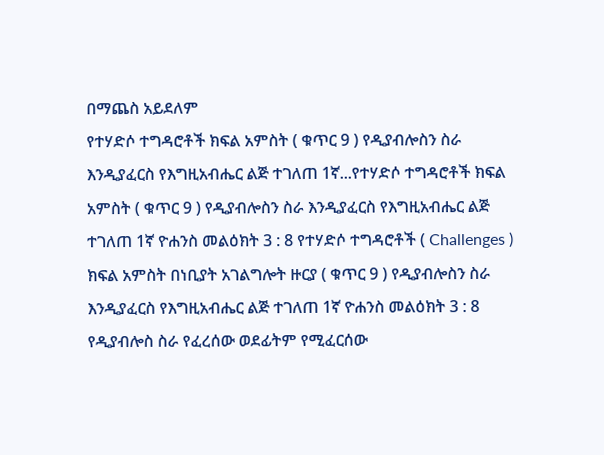በማጨስ አይደለም
የተሃድሶ ተግዳሮቶች ክፍል አምስት ( ቁጥር 9 ) የዲያብሎስን ስራ እንዲያፈርስ የእግዚአብሔር ልጅ ተገለጠ 1ኛ...የተሃድሶ ተግዳሮቶች ክፍል አምስት ( ቁጥር 9 ) የዲያብሎስን ስራ እንዲያፈርስ የእግዚአብሔር ልጅ ተገለጠ 1ኛ ዮሐንስ መልዕክት 3 : 8 የተሃድሶ ተግዳሮቶች ( Challenges ) ክፍል አምስት በነቢያት አገልግሎት ዙርያ ( ቁጥር 9 ) የዲያብሎስን ስራ እንዲያፈርስ የእግዚአብሔር ልጅ ተገለጠ 1ኛ ዮሐንስ መልዕክት 3 : 8 የዲያብሎስ ስራ የፈረሰው ወደፊትም የሚፈርሰው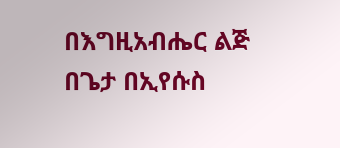በእግዚአብሔር ልጅ በጌታ በኢየሱስ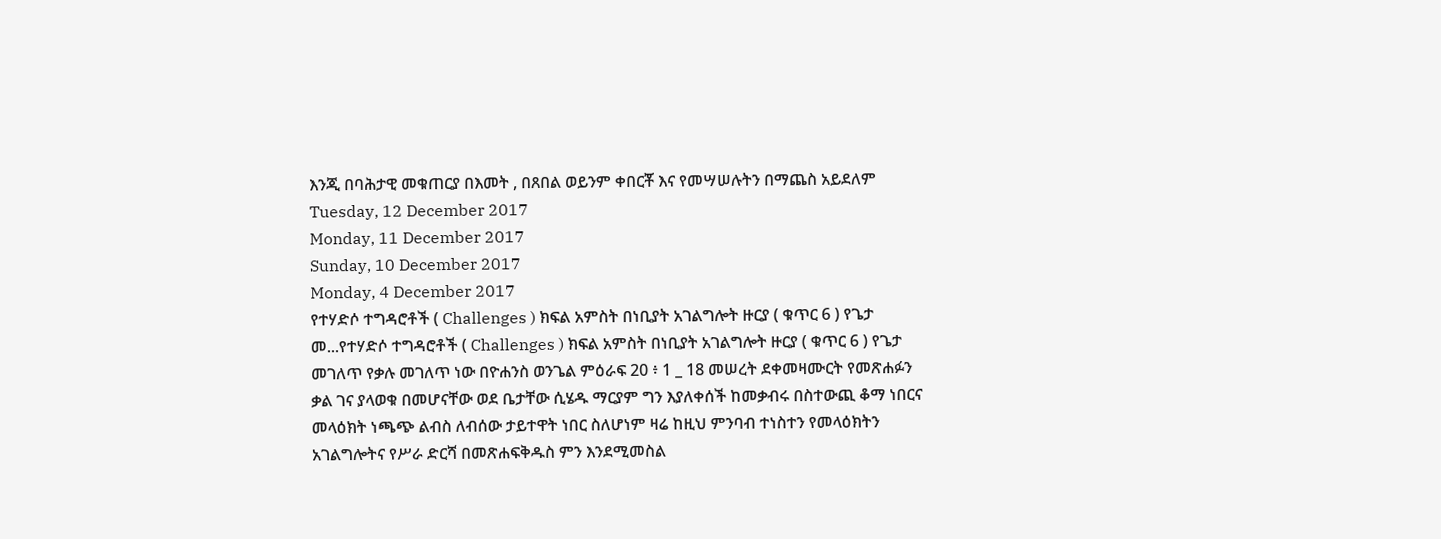እንጂ በባሕታዊ መቁጠርያ በእመት , በጸበል ወይንም ቀበርቾ እና የመሣሠሉትን በማጨስ አይደለም
Tuesday, 12 December 2017
Monday, 11 December 2017
Sunday, 10 December 2017
Monday, 4 December 2017
የተሃድሶ ተግዳሮቶች ( Challenges ) ክፍል አምስት በነቢያት አገልግሎት ዙርያ ( ቁጥር 6 ) የጌታ መ...የተሃድሶ ተግዳሮቶች ( Challenges ) ክፍል አምስት በነቢያት አገልግሎት ዙርያ ( ቁጥር 6 ) የጌታ መገለጥ የቃሉ መገለጥ ነው በዮሐንስ ወንጌል ምዕራፍ 20 ፥ 1 _ 18 መሠረት ደቀመዛሙርት የመጽሐፉን ቃል ገና ያላወቁ በመሆናቸው ወደ ቤታቸው ሲሄዱ ማርያም ግን እያለቀሰች ከመቃብሩ በስተውጪ ቆማ ነበርና መላዕክት ነጫጭ ልብስ ለብሰው ታይተዋት ነበር ስለሆነም ዛሬ ከዚህ ምንባብ ተነስተን የመላዕክትን አገልግሎትና የሥራ ድርሻ በመጽሐፍቅዱስ ምን እንደሚመስል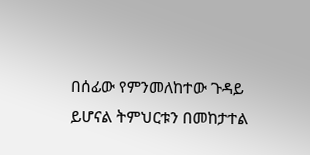በሰፊው የምንመለከተው ጉዳይ ይሆናል ትምህርቱን በመከታተል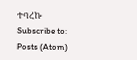ተባረኩ
Subscribe to:
Posts (Atom)